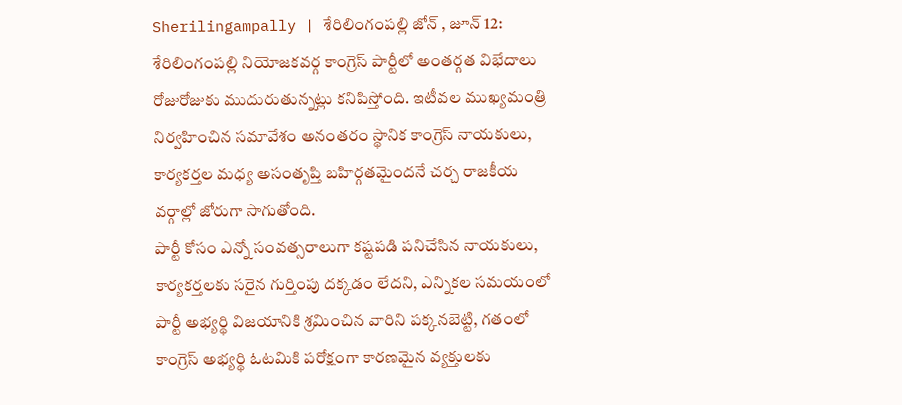Sherilingampally | శేరిలింగంపల్లి జోన్ , జూన్ 12: శేరిలింగంపల్లి నియోజకవర్గ కాంగ్రెస్ పార్టీలో అంతర్గత విభేదాలు రోజురోజుకు ముదురుతున్నట్లు కనిపిస్తోంది. ఇటీవల ముఖ్యమంత్రి నిర్వహించిన సమావేశం అనంతరం స్థానిక కాంగ్రెస్ నాయకులు, కార్యకర్తల మధ్య అసంతృప్తి బహిర్గతమైందనే చర్చ రాజకీయ వర్గాల్లో జోరుగా సాగుతోంది.
పార్టీ కోసం ఎన్నో సంవత్సరాలుగా కష్టపడి పనిచేసిన నాయకులు, కార్యకర్తలకు సరైన గుర్తింపు దక్కడం లేదని, ఎన్నికల సమయంలో పార్టీ అభ్యర్థి విజయానికి శ్రమించిన వారిని పక్కనబెట్టి, గతంలో కాంగ్రెస్ అభ్యర్థి ఓటమికి పరోక్షంగా కారణమైన వ్యక్తులకు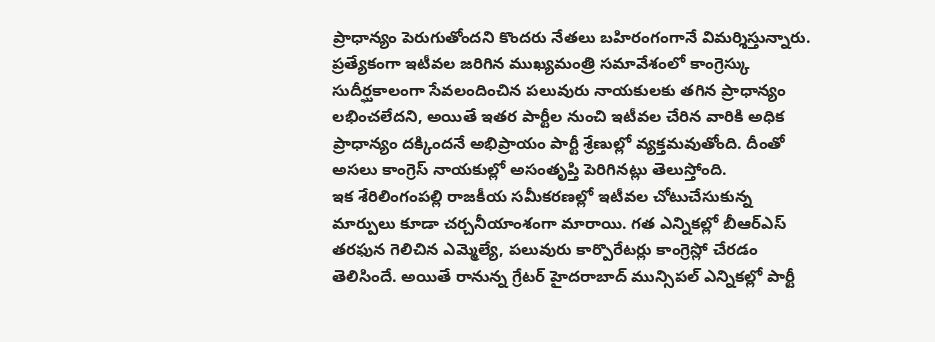ప్రాధాన్యం పెరుగుతోందని కొందరు నేతలు బహిరంగంగానే విమర్శిస్తున్నారు.
ప్రత్యేకంగా ఇటీవల జరిగిన ముఖ్యమంత్రి సమావేశంలో కాంగ్రెస్కు సుదీర్ఘకాలంగా సేవలందించిన పలువురు నాయకులకు తగిన ప్రాధాన్యం లభించలేదని, అయితే ఇతర పార్టీల నుంచి ఇటీవల చేరిన వారికి అధిక ప్రాధాన్యం దక్కిందనే అభిప్రాయం పార్టీ శ్రేణుల్లో వ్యక్తమవుతోంది. దీంతో అసలు కాంగ్రెస్ నాయకుల్లో అసంతృప్తి పెరిగినట్లు తెలుస్తోంది.
ఇక శేరిలింగంపల్లి రాజకీయ సమీకరణల్లో ఇటీవల చోటుచేసుకున్న మార్పులు కూడా చర్చనీయాంశంగా మారాయి. గత ఎన్నికల్లో బీఆర్ఎస్ తరఫున గెలిచిన ఎమ్మెల్యే, పలువురు కార్పొరేటర్లు కాంగ్రెస్లో చేరడం తెలిసిందే. అయితే రానున్న గ్రేటర్ హైదరాబాద్ మున్సిపల్ ఎన్నికల్లో పార్టీ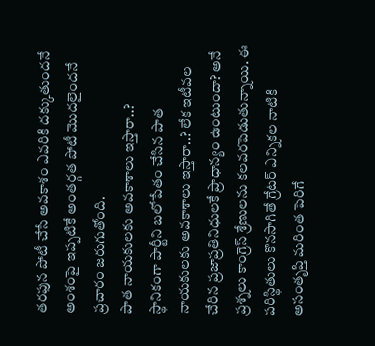తరఫున పోటీ చేసే అవకాశం ఎవరికి దక్కుతుందనే అంశంపై ఇప్పటికే అంతర్గత పోటీ మొదలైందనే ప్రచారం జరుగుతోంది.
పాత నాయకులకు అవకాశాలు ఇస్తారా..?
స్థానికంగా పార్టీని బలోపేతం చేసిన పాత నాయకులకు అవకాశాలు ఇస్తారా..? లేక ఇటీవల చేరిన ప్రజాప్రతినిధులకే ప్రాధాన్యం ఉంటుందా? అనే ప్రశ్నలు కాంగ్రెస్ శ్రేణులను కలవరపెడుతున్నాయి. ఈ పరిస్థితులు కొనసాగితే గ్రేటర్ ఎన్నికల నాటికి అసంతృప్తి మరింత పెరిగే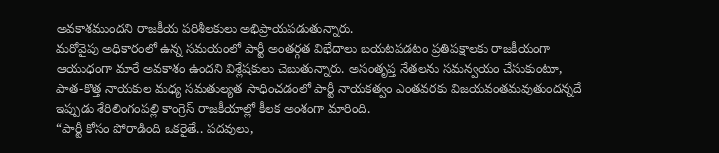అవకాశముందని రాజకీయ పరిశీలకులు అభిప్రాయపడుతున్నారు.
మరోవైపు అధికారంలో ఉన్న సమయంలో పార్టీ అంతర్గత విభేదాలు బయటపడటం ప్రతిపక్షాలకు రాజకీయంగా ఆయుధంగా మారే అవకాశం ఉందని విశ్లేషకులు చెబుతున్నారు. అసంతృప్త నేతలను సమన్వయం చేసుకుంటూ, పాత-కొత్త నాయకుల మధ్య సమతుల్యత సాధించడంలో పార్టీ నాయకత్వం ఎంతవరకు విజయవంతమవుతుందన్నదే ఇప్పుడు శేరిలింగంపల్లి కాంగ్రెస్ రాజకీయాల్లో కీలక అంశంగా మారింది.
“పార్టీ కోసం పోరాడింది ఒకరైతే.. పదవులు,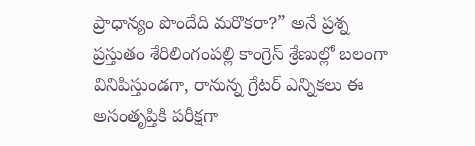ప్రాధాన్యం పొందేది మరొకరా?” అనే ప్రశ్న ప్రస్తుతం శేరిలింగంపల్లి కాంగ్రెస్ శ్రేణుల్లో బలంగా వినిపిస్తుండగా, రానున్న గ్రేటర్ ఎన్నికలు ఈ అసంతృప్తికి పరీక్షగా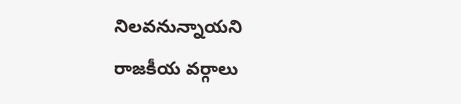నిలవనున్నాయని రాజకీయ వర్గాలు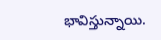భావిస్తున్నాయి.